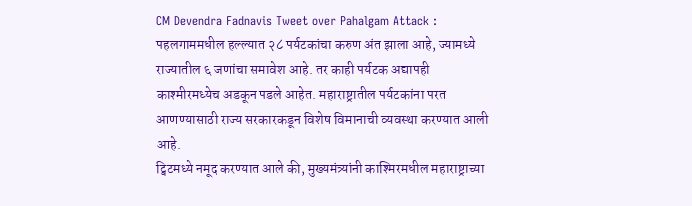CM Devendra Fadnavis Tweet over Pahalgam Attack : पहलगाममधील हल्ल्यात २८ पर्यटकांचा करुण अंत झाला आहे, ज्यामध्ये राज्यातील ६ जणांचा समावेश आहे. तर काही पर्यटक अद्यापही काश्मीरमध्येच अडकून पडले आहेत. महाराष्ट्रातील पर्यटकांना परत आणण्यासाठी राज्य सरकारकडून विशेष विमानाची व्यवस्था करण्यात आली आहे.
ट्विटमध्ये नमूद करण्यात आले की, मुख्यमंत्र्यांनी काश्मिरमधील महाराष्ट्राच्या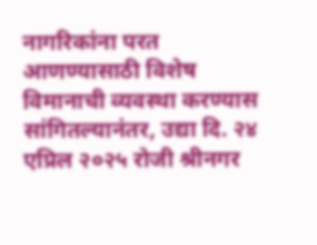नागरिकांना परत आणण्यासाठी विशेष विमानाची व्यवस्था करण्यास सांगितल्यानंतर, उद्या दि. २४ एप्रिल २०२५ रोजी श्रीनगर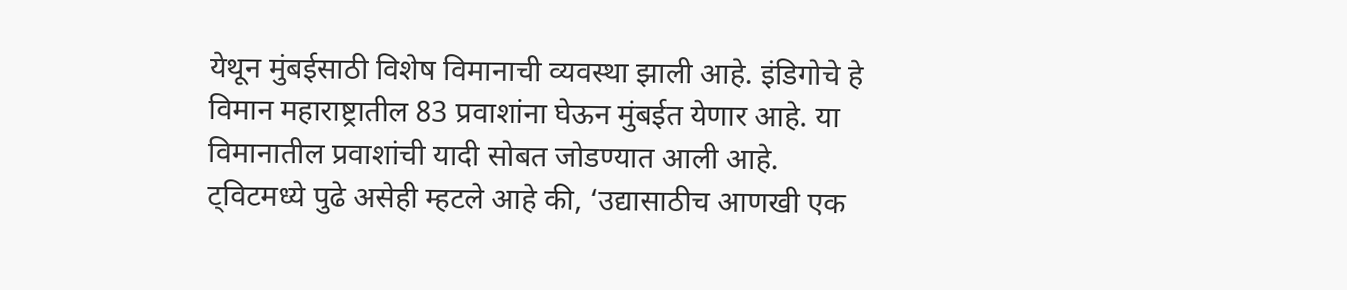येथून मुंबईसाठी विशेष विमानाची व्यवस्था झाली आहे. इंडिगोचे हे विमान महाराष्ट्रातील 83 प्रवाशांना घेऊन मुंबईत येणार आहे. या विमानातील प्रवाशांची यादी सोबत जोडण्यात आली आहे.
ट्विटमध्ये पुढे असेही म्हटले आहे की, ‘उद्यासाठीच आणखी एक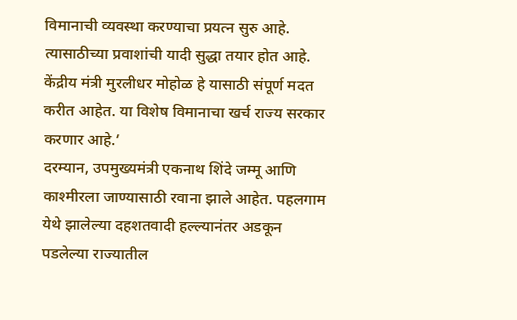विमानाची व्यवस्था करण्याचा प्रयत्न सुरु आहे. त्यासाठीच्या प्रवाशांची यादी सुद्धा तयार होत आहे. केंद्रीय मंत्री मुरलीधर मोहोळ हे यासाठी संपूर्ण मदत करीत आहेत. या विशेष विमानाचा खर्च राज्य सरकार करणार आहे.’
दरम्यान, उपमुख्यमंत्री एकनाथ शिंदे जम्मू आणि काश्मीरला जाण्यासाठी रवाना झाले आहेत. पहलगाम येथे झालेल्या दहशतवादी हल्ल्यानंतर अडकून पडलेल्या राज्यातील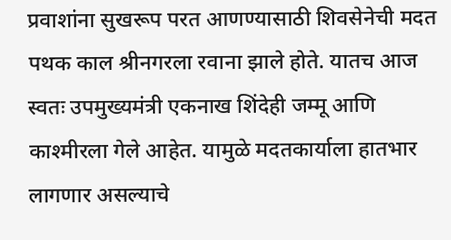प्रवाशांना सुखरूप परत आणण्यासाठी शिवसेनेची मदत पथक काल श्रीनगरला रवाना झाले होते. यातच आज स्वतः उपमुख्यमंत्री एकनाख शिंदेही जम्मू आणि काश्मीरला गेले आहेत. यामुळे मदतकार्याला हातभार लागणार असल्याचे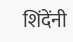शिंदेंनी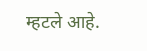म्हटले आहे.